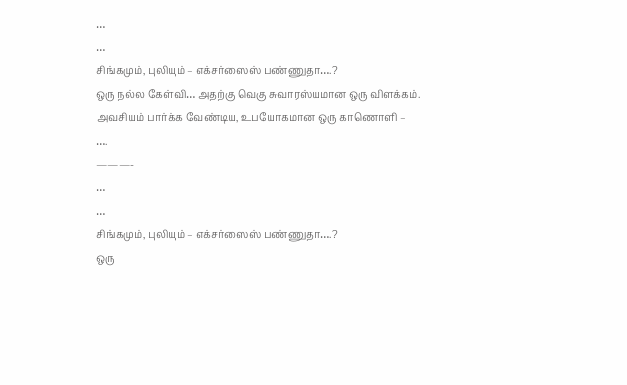…
…
சிங்கமும், புலியும் – எக்சர்ஸைஸ் பண்ணுதா….?
ஒரு நல்ல கேள்வி… அதற்கு வெகு சுவாரஸ்யமான ஒரு விளக்கம்.
அவசியம் பார்க்க வேண்டிய, உபயோகமான ஒரு காணொளி –
….
———-
…
…
சிங்கமும், புலியும் – எக்சர்ஸைஸ் பண்ணுதா….?
ஒரு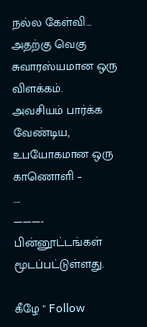நல்ல கேள்வி… அதற்கு வெகு சுவாரஸ்யமான ஒரு விளக்கம்.
அவசியம் பார்க்க வேண்டிய, உபயோகமான ஒரு காணொளி –
….
———-
பின்னூட்டங்கள் மூடப்பட்டுள்ளது.

கீழே " Follow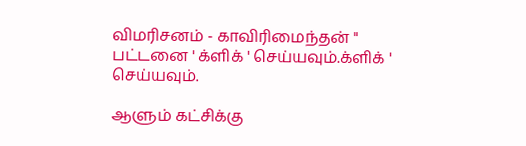விமரிசனம் - காவிரிமைந்தன் " பட்டனை ' க்ளிக் ' செய்யவும்.க்ளிக் ' செய்யவும்.

ஆளும் கட்சிக்கு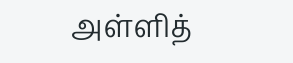அள்ளித்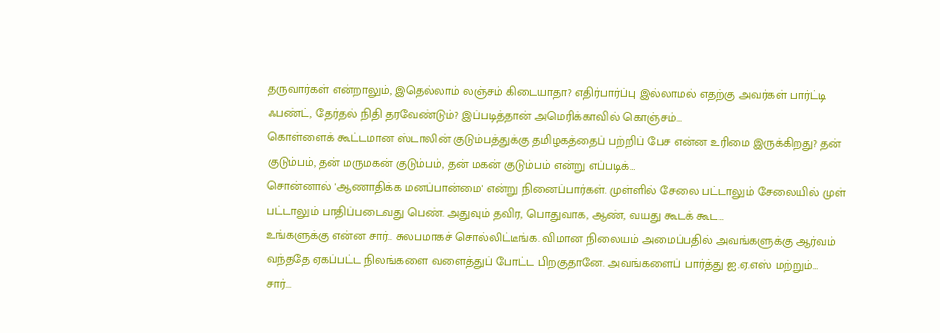தருவார்கள் என்றாலும், இதெல்லாம் லஞ்சம் கிடையாதா? எதிர்பார்ப்பு இல்லாமல் எதற்கு அவர்கள் பார்ட்டி ஃபண்ட், தேர்தல் நிதி தரவேண்டும்? இப்படித்தான் அமெரிக்காவில் கொஞ்சம்…
கொள்ளைக் கூட்டமான ஸ்டாலின் குடும்பத்துக்கு தமிழகத்தைப் பற்றிப் பேச என்ன உரிமை இருக்கிறது? தன் குடும்பம், தன் மருமகன் குடும்பம், தன் மகன் குடும்பம் என்று எப்படிக்…
சொன்னால் 'ஆணாதிக்க மனப்பான்மை' என்று நினைப்பார்கள். முள்ளில் சேலை பட்டாலும் சேலையில் முள் பட்டாலும் பாதிப்படைவது பெண். அதுவும் தவிர, பொதுவாக, ஆண், வயது கூடக் கூட…
உங்களுக்கு என்ன சார்.. சுலபமாகச் சொல்லிட்டீங்க. விமான நிலையம் அமைப்பதில் அவங்களுக்கு ஆர்வம் வந்ததே ஏகப்பட்ட நிலங்களை வளைத்துப் போட்ட பிறகுதானே. அவங்களைப் பார்த்து ஐ.ஏ.எஸ் மற்றும்…
சார்...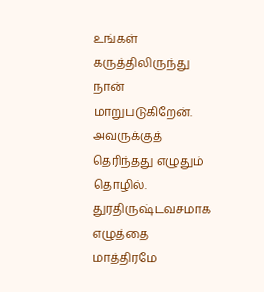உங்கள் கருத்திலிருந்து நான் மாறுபடுகிறேன். அவருக்குத் தெரிந்தது எழுதும் தொழில். துரதிருஷ்டவசமாக எழுத்தை மாத்திரமே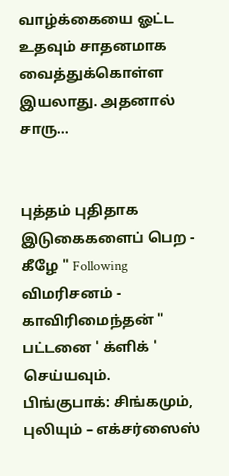வாழ்க்கையை ஓட்ட உதவும் சாதனமாக வைத்துக்கொள்ள இயலாது. அதனால் சாரு…


புத்தம் புதிதாக இடுகைகளைப் பெற -
கீழே " Following விமரிசனம் - காவிரிமைந்தன் "
பட்டனை ' க்ளிக் ' செய்யவும்.
பிங்குபாக்: சிங்கமும், புலியும் – எக்சர்ஸைஸ்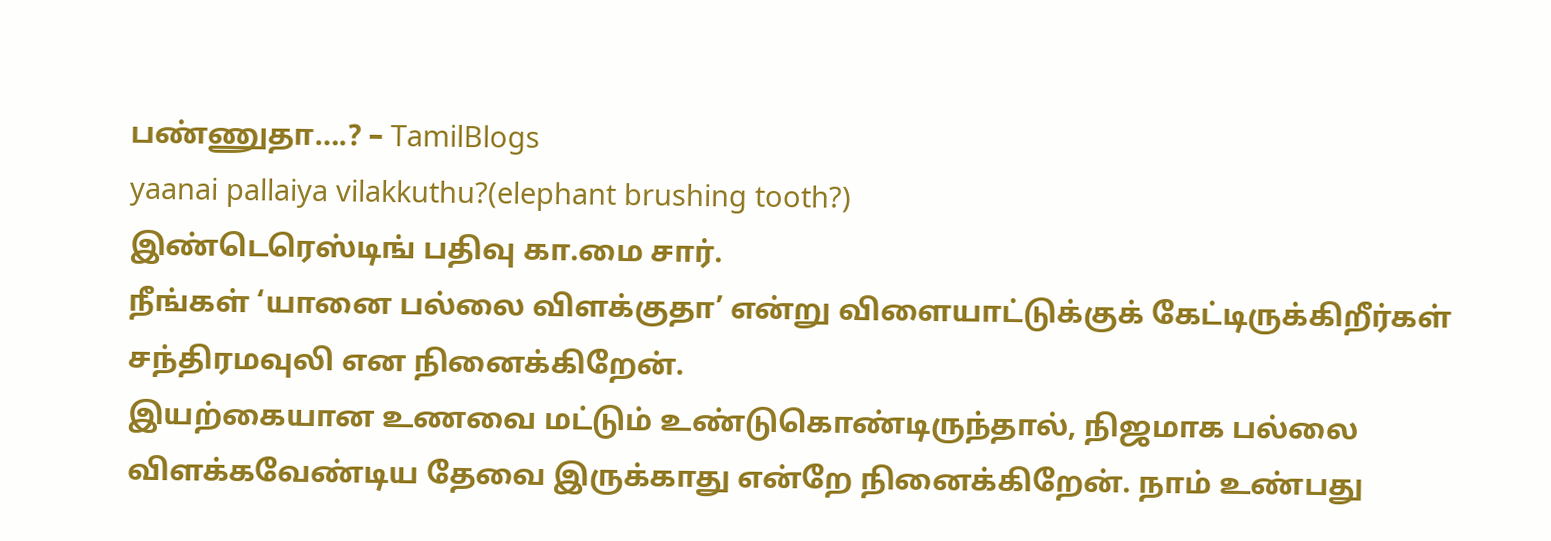பண்ணுதா….? – TamilBlogs
yaanai pallaiya vilakkuthu?(elephant brushing tooth?)
இண்டெரெஸ்டிங் பதிவு கா.மை சார்.
நீங்கள் ‘யானை பல்லை விளக்குதா’ என்று விளையாட்டுக்குக் கேட்டிருக்கிறீர்கள் சந்திரமவுலி என நினைக்கிறேன்.
இயற்கையான உணவை மட்டும் உண்டுகொண்டிருந்தால், நிஜமாக பல்லை விளக்கவேண்டிய தேவை இருக்காது என்றே நினைக்கிறேன். நாம் உண்பது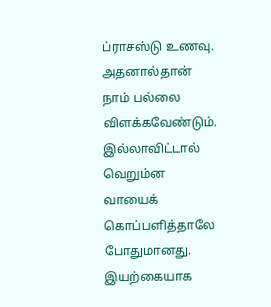ப்ராசஸ்டு உணவு. அதனால்தான் நாம் பல்லை விளக்கவேண்டும். இல்லாவிட்டால் வெறும்ன வாயைக் கொப்பளித்தாலே போதுமானது.
இயற்கையாக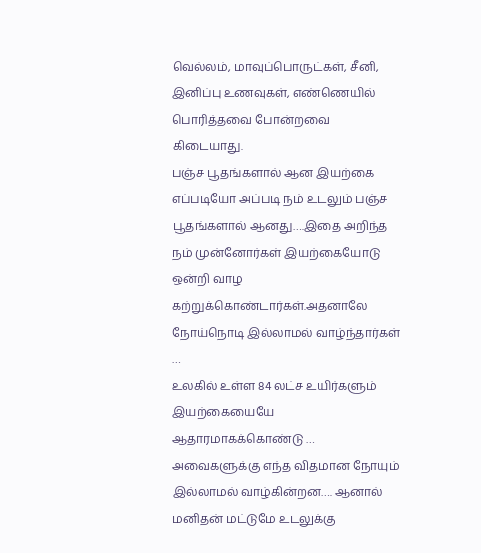வெல்லம், மாவுப்பொருட்கள், சீனி, இனிப்பு உணவுகள், எண்ணெயில் பொரித்தவை போன்றவை கிடையாது.
பஞ்ச பூதங்களால் ஆன இயற்கை எப்படியோ அப்படி நம் உடலும் பஞ்ச பூதங்களால் ஆனது….இதை அறிந்த நம் முன்னோர்கள் இயற்கையோடு ஒன்றி வாழ கற்றுக்கொண்டார்கள்.அதனாலே நோய்நொடி இல்லாமல் வாழ்ந்தார்கள் …
உலகில் உள்ள 84 லட்ச உயிர்களும் இயற்கையையே ஆதாரமாகக்கொண்டு … அவைகளுக்கு எந்த விதமான நோயும் இல்லாமல் வாழ்கின்றன…. ஆனால் மனிதன் மட்டுமே உடலுக்கு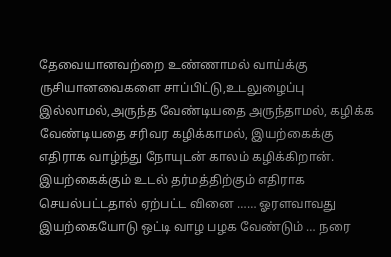தேவையானவற்றை உண்ணாமல் வாய்க்கு ருசியானவைகளை சாப்பிட்டு,உடலுழைப்பு இல்லாமல்,அருந்த வேண்டியதை அருந்தாமல், கழிக்க வேண்டியதை சரிவர கழிக்காமல், இயற்கைக்கு எதிராக வாழ்ந்து நோயுடன் காலம் கழிக்கிறான். இயற்கைக்கும் உடல் தர்மத்திற்கும் எதிராக செயல்பட்டதால் ஏற்பட்ட வினை …… ஓரளவாவது இயற்கையோடு ஒட்டி வாழ பழக வேண்டும் … நரை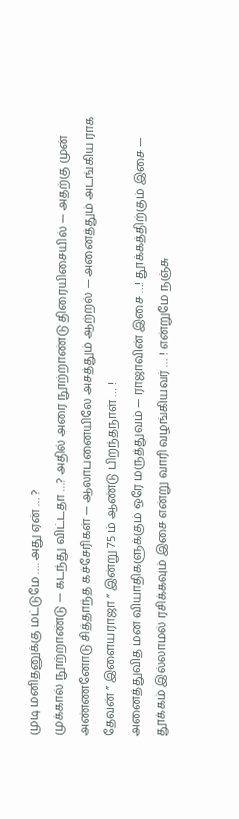முடி மனிதனுக்கு மட்டுமே …. அது ஏன் … ?
முக்கால் நூற்றாண்டு — கடந்து விட்டதா …? அதில் அரை நூற்றாண்டு திரையிசையில் — அதற்கு முன் அண்ணனோடு சித்தாந்த கச்சேரிகள் — ஆலாபனையிலே அசத்தும் ஆற்றல் — அனைத்தும் அடங்கிய ராக தேவன் ” இளையராஜா ” இன்று 75 ம் ஆண்டு பிறந்தநாள் … !
அனைத்துவித மன வியாதிகளுக்கும் ஒரே மருத்துவம் — ராஜாவின் இசை …! தூக்கத்திற்கும் இசை — தூக்கம் இல்லாமல் ரசிக்கவும் இசை என்று வாரி வழங்கியவர் … ! என்றுமே நஞ்சு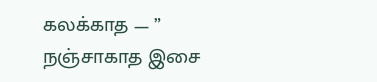கலக்காத — ” நஞ்சாகாத இசை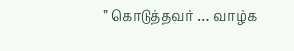” கொடுத்தவர் … வாழ்க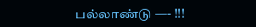பல்லாண்டு —- !!!